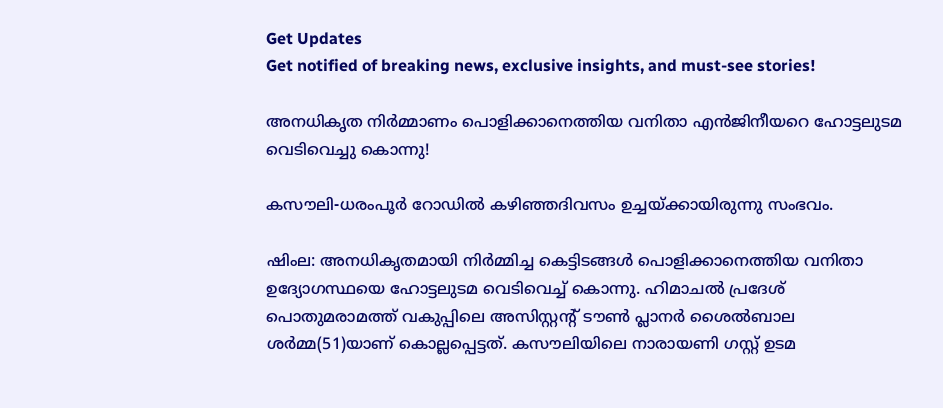Get Updates
Get notified of breaking news, exclusive insights, and must-see stories!

അനധികൃത നിർമ്മാണം പൊളിക്കാനെത്തിയ വനിതാ എൻജിനീയറെ ഹോട്ടലുടമ വെടിവെച്ചു കൊന്നു!

കസൗലി-ധരംപൂർ റോഡിൽ കഴിഞ്ഞദിവസം ഉച്ചയ്ക്കായിരുന്നു സംഭവം.

ഷിംല: അനധികൃതമായി നിർമ്മിച്ച കെട്ടിടങ്ങൾ പൊളിക്കാനെത്തിയ വനിതാ ഉദ്യോഗസ്ഥയെ ഹോട്ടലുടമ വെടിവെച്ച് കൊന്നു. ഹിമാചൽ പ്രദേശ് പൊതുമരാമത്ത് വകുപ്പിലെ അസിസ്റ്റന്റ് ടൗൺ പ്ലാനർ ശൈൽബാല ശർമ്മ(51)യാണ് കൊല്ലപ്പെട്ടത്. കസൗലിയിലെ നാരായണി ഗസ്റ്റ് ഉടമ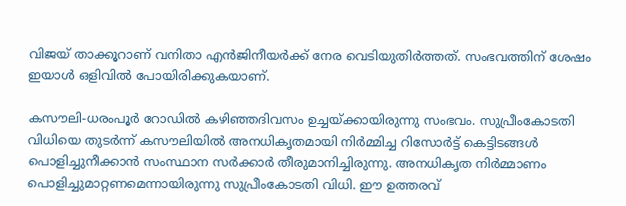വിജയ് താക്കൂറാണ് വനിതാ എൻജിനീയർക്ക് നേര വെടിയുതിർത്തത്. സംഭവത്തിന് ശേഷം ഇയാൾ ഒളിവിൽ പോയിരിക്കുകയാണ്.

കസൗലി-ധരംപൂർ റോഡിൽ കഴിഞ്ഞദിവസം ഉച്ചയ്ക്കായിരുന്നു സംഭവം. സുപ്രീംകോടതി വിധിയെ തുടർന്ന് കസൗലിയിൽ അനധികൃതമായി നിർമ്മിച്ച റിസോർട്ട് കെട്ടിടങ്ങൾ പൊളിച്ചുനീക്കാൻ സംസ്ഥാന സർക്കാർ തീരുമാനിച്ചിരുന്നു. അനധികൃത നിർമ്മാണം പൊളിച്ചുമാറ്റണമെന്നായിരുന്നു സുപ്രീംകോടതി വിധി. ഈ ഉത്തരവ്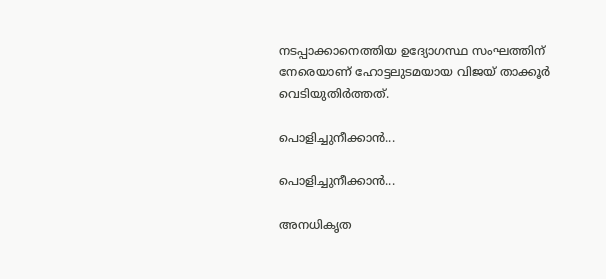നടപ്പാക്കാനെത്തിയ ഉദ്യോഗസ്ഥ സംഘത്തിന് നേരെയാണ് ഹോട്ടലുടമയായ വിജയ് താക്കൂർ വെടിയുതിർത്തത്.

പൊളിച്ചുനീക്കാൻ...

പൊളിച്ചുനീക്കാൻ...

അനധികൃത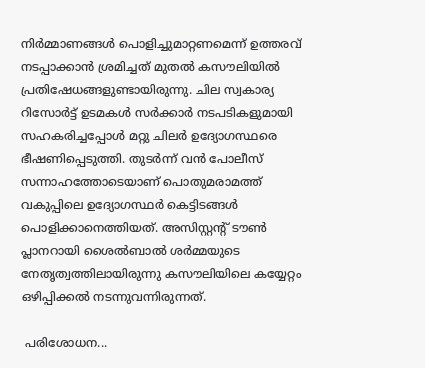നിർമ്മാണങ്ങൾ പൊളിച്ചുമാറ്റണമെന്ന് ഉത്തരവ് നടപ്പാക്കാൻ ശ്രമിച്ചത് മുതൽ കസൗലിയിൽ പ്രതിഷേധങ്ങളുണ്ടായിരുന്നു. ചില സ്വകാര്യ റിസോർട്ട് ഉടമകൾ സർക്കാർ നടപടികളുമായി സഹകരിച്ചപ്പോൾ മറ്റു ചിലർ ഉദ്യോഗസ്ഥരെ ഭീഷണിപ്പെടുത്തി. തുടർന്ന് വൻ പോലീസ് സന്നാഹത്തോടെയാണ് പൊതുമരാമത്ത് വകുപ്പിലെ ഉദ്യോഗസ്ഥർ കെട്ടിടങ്ങൾ പൊളിക്കാനെത്തിയത്. അസിസ്റ്റന്റ് ടൗൺ പ്ലാനറായി ശൈൽബാൽ ശർമ്മയുടെ നേതൃത്വത്തിലായിരുന്നു കസൗലിയിലെ കയ്യേറ്റം ഒഴിപ്പിക്കൽ നടന്നുവന്നിരുന്നത്.

 പരിശോധന...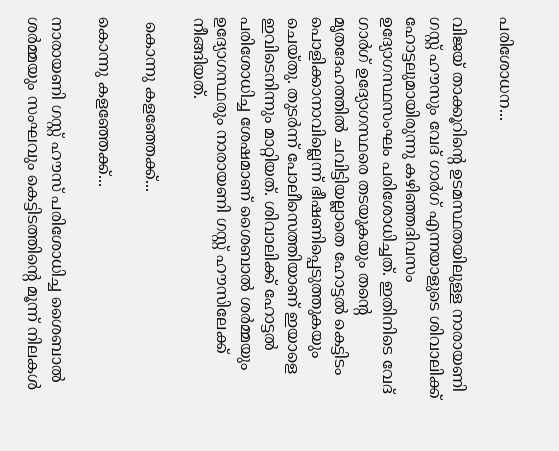പരിശോധന...

വിജയ് താക്കൂറിന്റെ ഉടമസ്ഥതയിലുള്ള നാരായണി ഗസ്റ്റ് ഹൗസും വേദ് ഗാർഗ് എന്നയാളുടെ ശിവാലിക്ക് ഹോട്ടലുമായിരുന്നു കഴിഞ്ഞദിവസം ഉദ്യോഗസ്ഥസംഘം പരിശോധിച്ചത്. ഇതിനിടെ വേദ് ഗാർഗ് ഉദ്യോഗസ്ഥരെ തടയുകയും തന്റെ മൃതദേഹത്തിൽ ചവിട്ടിയല്ലാതെ ഹോട്ടൽ കെട്ടിടം പൊളിക്കാനാവില്ലെന്ന് ഭീഷണിപ്പെടുത്തുകയും ചെയ്തു. തുടർന്ന് പോലീസെത്തിയാണ് ഇയാളെ ഇവിടെനിന്നും മാറ്റിയത്. ശിവാലിക്ക് ഹോട്ടൽ പരിശോധിച്ച ശേഷമാണ് ശൈബാൽ ശർമ്മയും ഉദ്യോഗസ്ഥരും നാരായണി ഗസ്റ്റ് ഹൗസിലേക്ക് നീങ്ങിയത്.

 കൊന്നു കളഞ്ഞേക്ക്...

കൊന്നു കളഞ്ഞേക്ക്...

നാരായണി ഗസ്റ്റ് ഹൗസ് പരിശോധിച്ച ശൈബാൽ ശർമ്മയും സംഘവും കെട്ടിടത്തിന്റെ മൂന്ന് നിലകൾ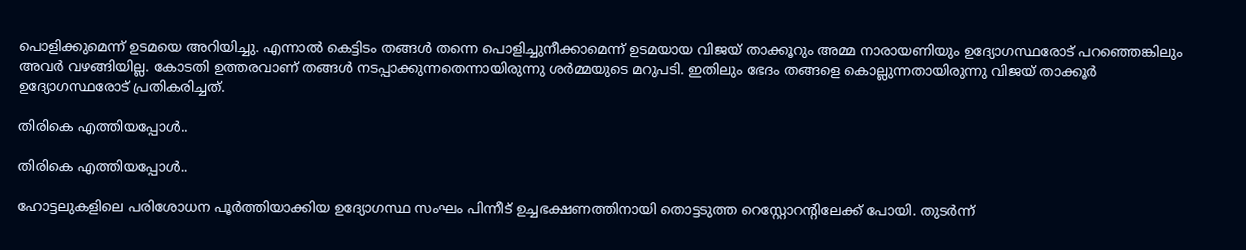പൊളിക്കുമെന്ന് ഉടമയെ അറിയിച്ചു. എന്നാൽ കെട്ടിടം തങ്ങൾ തന്നെ പൊളിച്ചുനീക്കാമെന്ന് ഉടമയായ വിജയ് താക്കൂറും അമ്മ നാരായണിയും ഉദ്യോഗസ്ഥരോട് പറഞ്ഞെങ്കിലും അവർ വഴങ്ങിയില്ല. കോടതി ഉത്തരവാണ് തങ്ങൾ നടപ്പാക്കുന്നതെന്നായിരുന്നു ശർമ്മയുടെ മറുപടി. ഇതിലും ഭേദം തങ്ങളെ കൊല്ലുന്നതായിരുന്നു വിജയ് താക്കൂർ ഉദ്യോഗസ്ഥരോട് പ്രതികരിച്ചത്.

തിരികെ എത്തിയപ്പോൾ..

തിരികെ എത്തിയപ്പോൾ..

ഹോട്ടലുകളിലെ പരിശോധന പൂർത്തിയാക്കിയ ഉദ്യോഗസ്ഥ സംഘം പിന്നീട് ഉച്ചഭക്ഷണത്തിനായി തൊട്ടടുത്ത റെസ്റ്റോറന്റിലേക്ക് പോയി. തുടർന്ന്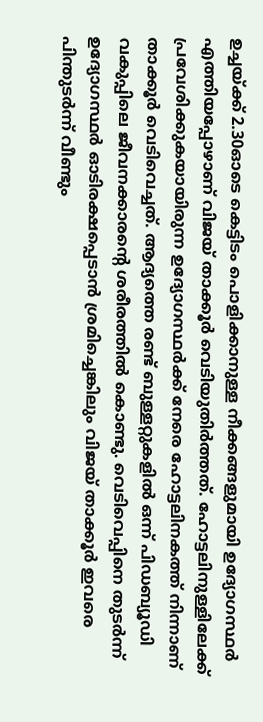ഉച്ചയ്ക്ക് 2.30ഓടെ കെട്ടിടം പൊളിക്കാനുള്ള നീക്കങ്ങളുമായി ഉദ്യോഗസ്ഥർ എത്തിയപ്പോഴാണ് വിജയ് താക്കൂർ വെടിയുതിർത്തത്. ഹോട്ടലിനുള്ളിലേക്ക് പ്രവേശിക്കുകയായിരുന്ന ഉദ്യോഗസ്ഥർക്ക് നേരെ ഹോട്ടലിനകത്ത് നിന്നാണ് താക്കൂർ വെടിവെച്ചത്. ആദ്യത്തെ രണ്ട് ബുള്ളറ്റുകളിൽ ഒന്ന് പിഡബ്യൂഡി വകുപ്പിലെ ജീവനക്കാരന്റെ ശരീരത്തിൽ കൊണ്ടു. വെടിവെപ്പിനെ തുടർന്ന് ഉദ്യോഗസ്ഥർ ഓടിരക്ഷപ്പെടാൻ ശ്രമിച്ചെങ്കിലും വിജയ് താക്കൂർ ഇവരെ പിന്തുടർന്ന് വീണ്ടും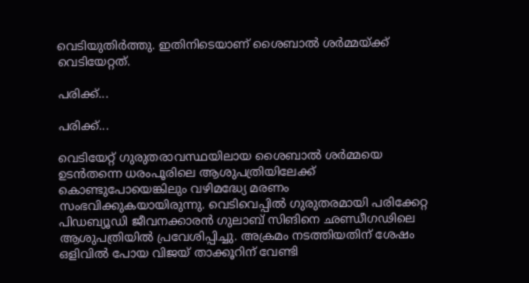വെടിയുതിർത്തു. ഇതിനിടെയാണ് ശൈബാൽ ശർമ്മയ്ക്ക് വെടിയേറ്റത്.

പരിക്ക്...

പരിക്ക്...

വെടിയേറ്റ് ഗുരുതരാവസ്ഥയിലായ ശൈബാൽ ശർമ്മയെ ഉടൻതന്നെ ധരംപൂരിലെ ആശുപത്രിയിലേക്ക് കൊണ്ടുപോയെങ്കിലും വഴിമദ്ധ്യേ മരണം സംഭവിക്കുകയായിരുന്നു. വെടിവെപ്പിൽ ഗുരുതരമായി പരിക്കേറ്റ പിഡബ്യൂഡി ജീവനക്കാരൻ ഗുലാബ് സിങിനെ ഛണ്ഡീഗഢിലെ ആശുപത്രിയിൽ പ്രവേശിപ്പിച്ചു. അക്രമം നടത്തിയതിന് ശേഷം ഒളിവിൽ പോയ വിജയ് താക്കൂറിന് വേണ്ടി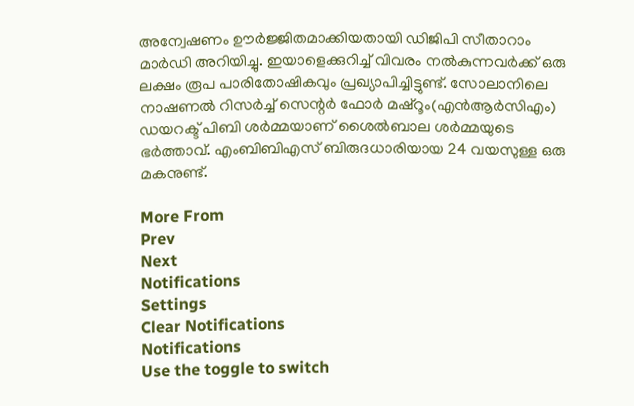അന്വേഷണം ഊർജ്ജിതമാക്കിയതായി ഡിജിപി സീതാറാം മാർഡി അറിയിച്ചു. ഇയാളെക്കുറിച്ച് വിവരം നൽകുന്നവർക്ക് ഒരു ലക്ഷം രൂപ പാരിതോഷികവും പ്രഖ്യാപിച്ചിട്ടുണ്ട്. സോലാനിലെ നാഷണൽ റിസർച്ച് സെന്റർ ഫോർ മഷ്റൂം(എൻആർസിഎം) ഡയറക്ട്‍ പിബി ശർമ്മയാണ് ശൈൽബാല ശർമ്മയുടെ ഭർത്താവ്. എംബിബിഎസ് ബിരുദധാരിയായ 24 വയസുള്ള ഒരു മകനുണ്ട്.

More From
Prev
Next
Notifications
Settings
Clear Notifications
Notifications
Use the toggle to switch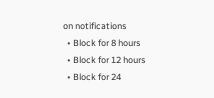on notifications
  • Block for 8 hours
  • Block for 12 hours
  • Block for 24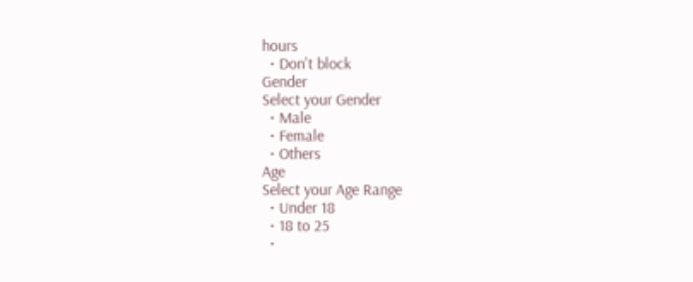hours
  • Don't block
Gender
Select your Gender
  • Male
  • Female
  • Others
Age
Select your Age Range
  • Under 18
  • 18 to 25
  •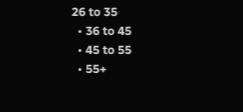26 to 35
  • 36 to 45
  • 45 to 55
  • 55+